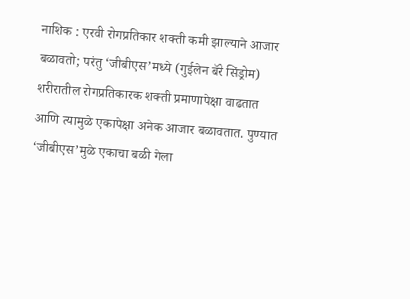नाशिक : एरवी रोगप्रतिकार शक्ती कमी झाल्याने आजार बळावतो; परंतु ‘जीबीएस’मध्ये (गुईलेन बॅरे सिंड्रोम) शरीरातील रोगप्रतिकारक शक्ती प्रमाणापेक्षा वाढतात आणि त्यामुळे एकापेक्षा अनेक आजार बळावतात. पुण्यात ‘जीबीएस’मुळे एकाचा बळी गेला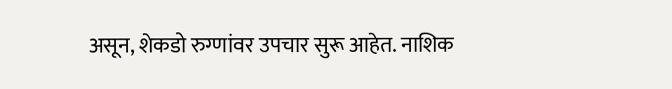असून, शेकडो रुग्णांवर उपचार सुरू आहेत. नाशिक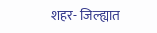शहर- जिल्ह्यात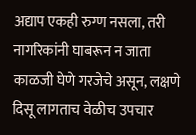अद्याप एकही रुग्ण नसला, तरी नागरिकांनी घाबरून न जाता काळजी घेणे गरजेचे असून, लक्षणे दिसू लागताच वेळीच उपचार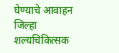घेण्याचे आवाहन जिल्हा शल्यचिकित्सक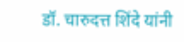डॉ. चारुदत्त शिंदे यांनी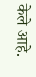केले आहे.